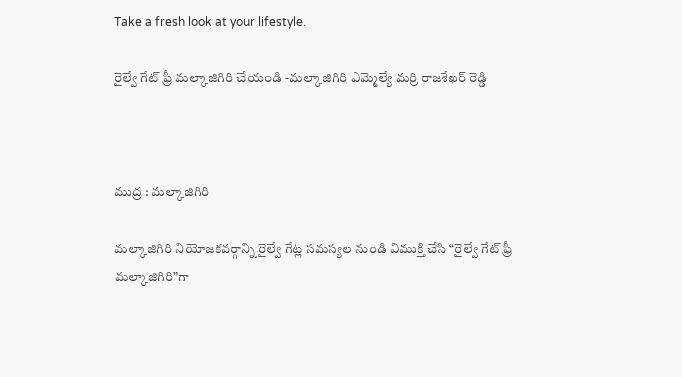Take a fresh look at your lifestyle.

రైల్వే గేట్ ఫ్రీ మల్కాజిగిరి చేయండి -మల్కాజిగిరి ఎమ్మెల్యే మర్రి రాజశేఖర్ రెడ్డి



ముద్ర : మల్కాజిగిరి

మల్కాజిగిరి నియోజకవర్గాన్ని రైల్వే గేట్ల సమస్యల నుండి విముక్తి చేసి “రైల్వే గేట్ ఫ్రీ మల్కాజిగిరి”గా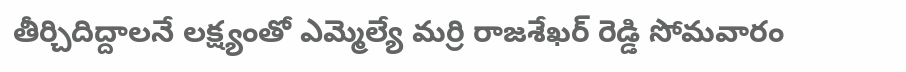తీర్చిదిద్దాలనే లక్ష్యంతో ఎమ్మెల్యే మర్రి రాజశేఖర్ రెడ్డి సోమవారం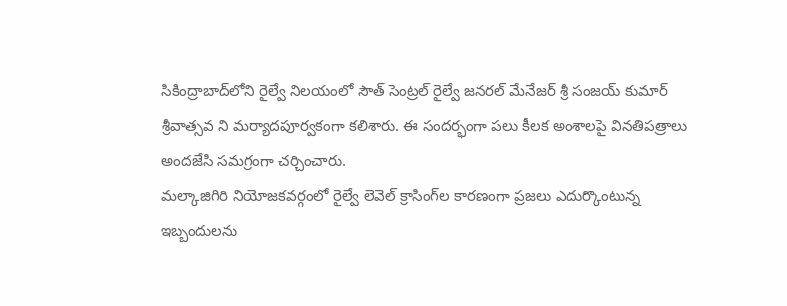సికింద్రాబాద్‌లోని రైల్వే నిలయంలో సౌత్ సెంట్రల్ రైల్వే జనరల్ మేనేజర్ శ్రీ సంజయ్ కుమార్ శ్రీవాత్సవ ని మర్యాదపూర్వకంగా కలిశారు. ఈ సందర్భంగా పలు కీలక అంశాలపై వినతిపత్రాలు అందజేసి సమగ్రంగా చర్చించారు.
మల్కాజిగిరి నియోజకవర్గంలో రైల్వే లెవెల్ క్రాసింగ్‌ల కారణంగా ప్రజలు ఎదుర్కొంటున్న ఇబ్బందులను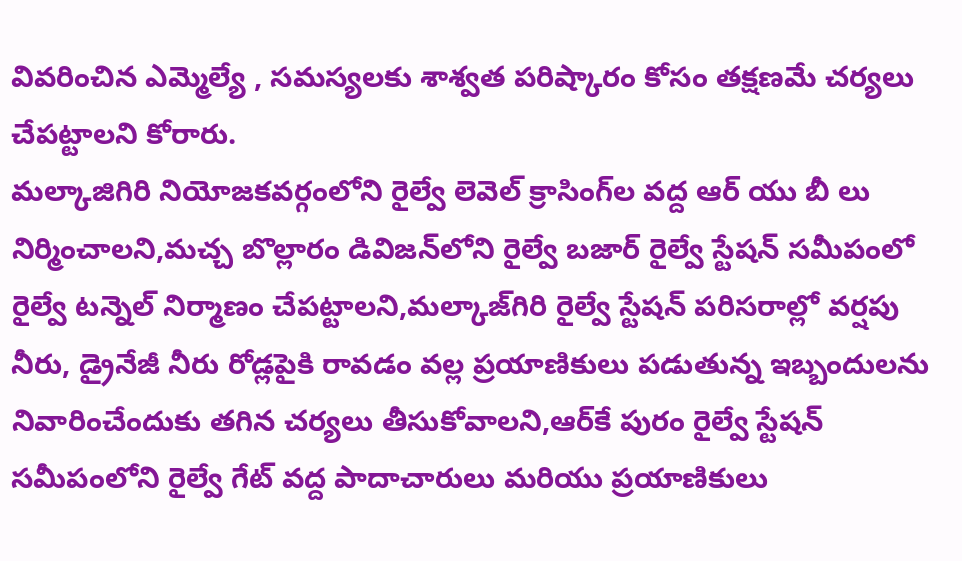వివరించిన ఎమ్మెల్యే , సమస్యలకు శాశ్వత పరిష్కారం కోసం తక్షణమే చర్యలు చేపట్టాలని కోరారు.
మల్కాజిగిరి నియోజకవర్గంలోని రైల్వే లెవెల్ క్రాసింగ్‌ల వద్ద ఆర్ యు బీ లు నిర్మించాలని,మచ్చ బొల్లారం డివిజన్‌లోని రైల్వే బజార్ రైల్వే స్టేషన్ సమీపంలో రైల్వే టన్నెల్ నిర్మాణం చేపట్టాలని,మల్కాజ్‌గిరి రైల్వే స్టేషన్ పరిసరాల్లో వర్షపు నీరు, డ్రైనేజీ నీరు రోడ్లపైకి రావడం వల్ల ప్రయాణికులు పడుతున్న ఇబ్బందులను నివారించేందుకు తగిన చర్యలు తీసుకోవాలని,ఆర్‌కే పురం రైల్వే స్టేషన్ సమీపంలోని రైల్వే గేట్ వద్ద పాదాచారులు మరియు ప్రయాణికులు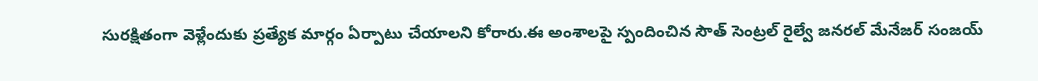సురక్షితంగా వెళ్లేందుకు ప్రత్యేక మార్గం ఏర్పాటు చేయాలని కోరారు.ఈ అంశాలపై స్పందించిన సౌత్ సెంట్రల్ రైల్వే జనరల్ మేనేజర్ సంజయ్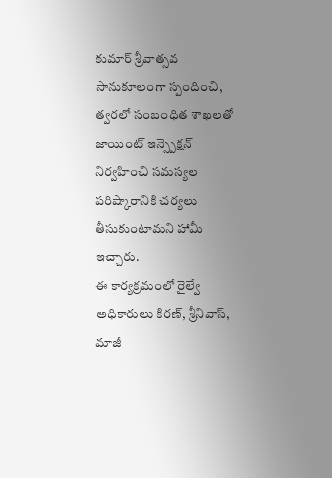కుమార్ శ్రీవాత్సవ సానుకూలంగా స్పందించి, త్వరలో సంబంధిత శాఖలతో జాయింట్ ఇన్స్పెక్షన్ నిర్వహించి సమస్యల పరిష్కారానికి చర్యలు తీసుకుంటామని హామీ ఇచ్చారు.
ఈ కార్యక్రమంలో రైల్వే అధికారులు కిరణ్, శ్రీనివాస్, మాజీ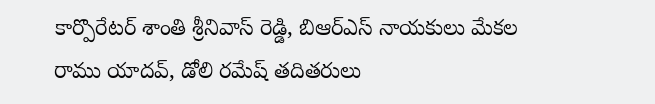కార్పొరేటర్ శాంతి శ్రీనివాస్ రెడ్డి, బిఆర్ఎస్ నాయకులు మేకల రాము యాదవ్, డోలి రమేష్ తదితరులు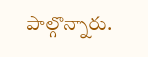పాల్గొన్నారు.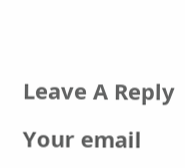Leave A Reply

Your email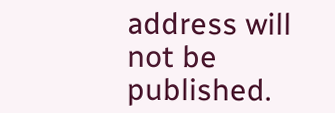address will not be published.